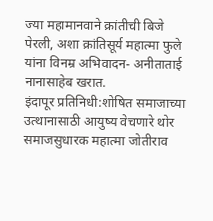ज्या महामानवाने क्रांतीची बिजे पेरली, अशा क्रांतिसूर्य महात्मा फुले यांना विनम्र अभिवादन- अनीताताई नानासाहेब खरात.
इंदापूर प्रतिनिधी:शोषित समाजाच्या उत्थानासाठी आयुष्य वेचणारे थोर समाजसुधारक महात्मा जोतीराव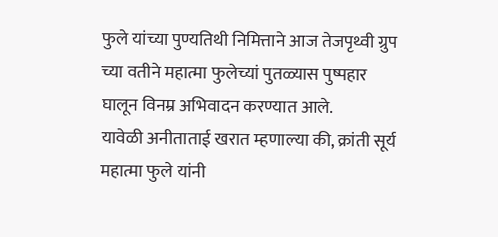फुले यांच्या पुण्यतिथी निमित्ताने आज तेजपृथ्वी ग्रुप च्या वतीने महात्मा फुलेच्यां पुतळ्यास पुष्पहार घालून विनम्र अभिवादन करण्यात आले.
यावेळी अनीताताई खरात म्हणाल्या की, क्रांती सूर्य महात्मा फुले यांनी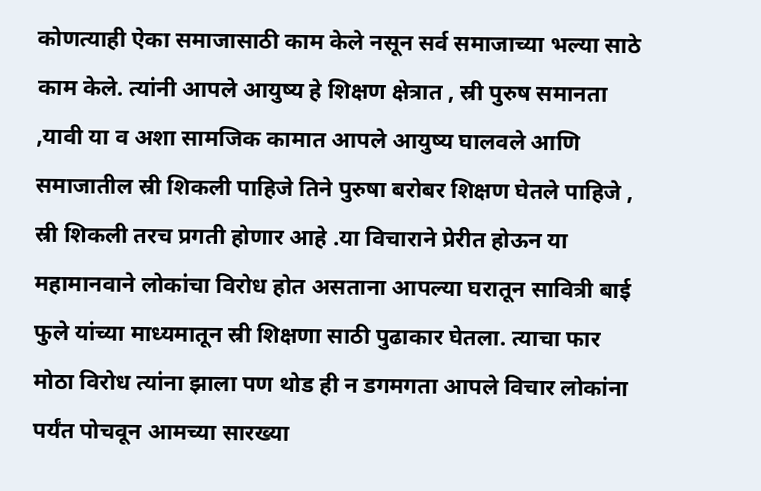कोणत्याही ऐका समाजासाठी काम केले नसून सर्व समाजाच्या भल्या साठे काम केले. त्यांनी आपले आयुष्य हे शिक्षण क्षेत्रात , स्री पुरुष समानता ,यावी या व अशा सामजिक कामात आपले आयुष्य घालवले आणि समाजातील स्री शिकली पाहिजे तिने पुरुषा बरोबर शिक्षण घेतले पाहिजे , स्री शिकली तरच प्रगती होणार आहे .या विचाराने प्रेरीत होऊन या महामानवाने लोकांचा विरोध होत असताना आपल्या घरातून सावित्री बाई फुले यांच्या माध्यमातून स्री शिक्षणा साठी पुढाकार घेतला. त्याचा फार मोठा विरोध त्यांना झाला पण थोड ही न डगमगता आपले विचार लोकांना पर्यंत पोचवून आमच्या सारख्या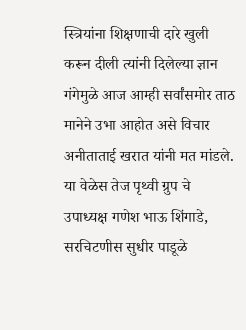स्त्रियांना शिक्षणाची दारे खुली करून दीली त्यांनी दिलेल्या ज्ञान गंगेमुळे आज आम्ही सर्वांसमोर ताठ मानेने उभा आहोत असे विचार अनीताताई खरात यांनी मत मांडले.
या वेळेस तेज पृथ्वी ग्रुप चे उपाध्यक्ष गणेश भाऊ शिंगाडे, सरचिटणीस सुधीर पाडूळे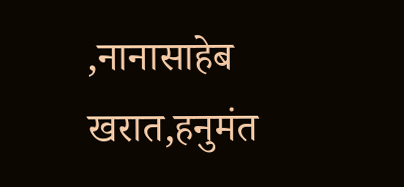,नानासाहेब खरात,हनुमंत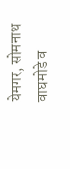येमगर, सोमनाथ वाघमोडे व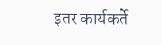इतर कार्यकर्ते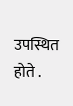उपस्थित होते .